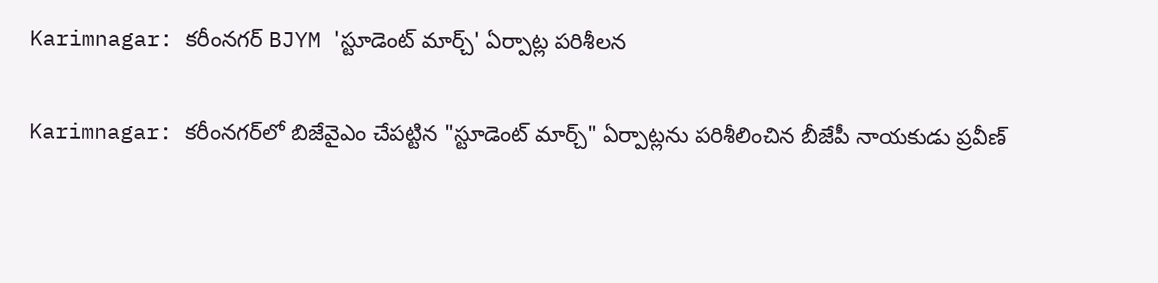Karimnagar: కరీంనగర్ BJYM 'స్టూడెంట్ మార్చ్' ఏర్పాట్ల పరిశీలన

Karimnagar: కరీంనగర్‌లో బిజేవైఎం చేపట్టిన "స్టూడెంట్ మార్చ్" ఏర్పాట్లను పరిశీలించిన బీజేపీ నాయకుడు ప్రవీణ్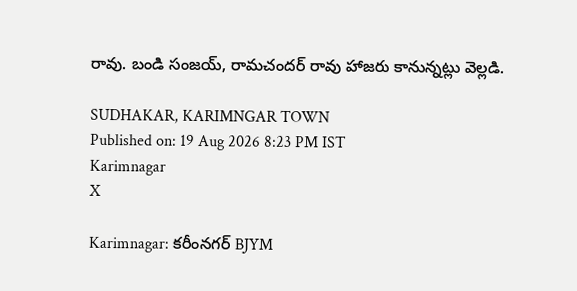రావు. బండి సంజయ్, రామచందర్ రావు హాజరు కానున్నట్లు వెల్లడి.

SUDHAKAR, KARIMNGAR TOWN
Published on: 19 Aug 2026 8:23 PM IST
Karimnagar
X

Karimnagar: కరీంనగర్ BJYM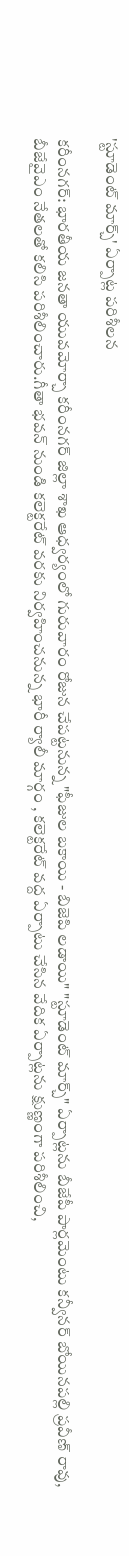'స్టూడెంట్ మార్చ్' ఏర్పాట్ల పరిశీలన

కరీంనగర్: భారతీయ జనతా యువమోర్చా కరీంనగర్ జిల్లా శాఖ ఆధ్వర్యంలో గురువారం రోజున చేపట్టనున్న "ఫీజుల బకాయి - బిజెపి లడాయి" "స్టూడెంట్ మార్చ్" ఏర్పాట్లను బీజేపీ పార్లమెంటు కన్వీనర్ బోయినపల్లి ప్రవీణ్ రావు, బీజేవైఎం నేతలతో కలిసి పరిశీలించారు.గీతా భవన్ నుండి కలెక్టరేట్ వరకు నిర్వహించనున్న భారీ ర్యాలీ మార్గం , కలెక్టరేట్ వద్ద ఏర్పాటు చేసిన వేదిక ఏర్పాట్లను క్షుణ్ణంగా పరిశీలించి,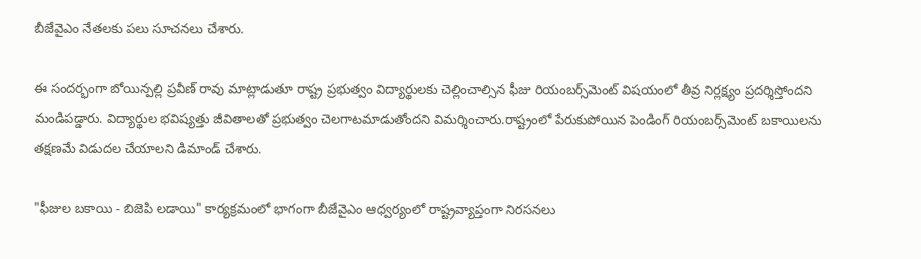బీజేవైఎం నేతలకు పలు సూచనలు చేశారు.

ఈ సందర్భంగా బోయిన్పల్లి ప్రవీణ్ రావు మాట్లాడుతూ రాష్ట్ర ప్రభుత్వం విద్యార్థులకు చెల్లించాల్సిన ఫీజు రియంబర్స్‌మెంట్ విషయంలో తీవ్ర నిర్లక్ష్యం ప్రదర్శిస్తోందని మండిపడ్డారు. విద్యార్థుల భవిష్యత్తు జీవితాలతో ప్రభుత్వం చెలగాటమాడుతోందని విమర్శించారు.రాష్ట్రంలో పేరుకుపోయిన పెండింగ్ రియంబర్స్‌మెంట్ బకాయిలను తక్షణమే విడుదల చేయాలని డిమాండ్ చేశారు.

"ఫీజుల బకాయి - బిజెపి లడాయి" కార్యక్రమంలో భాగంగా బీజేవైఎం ఆధ్వర్యంలో రాష్ట్రవ్యాప్తంగా నిరసనలు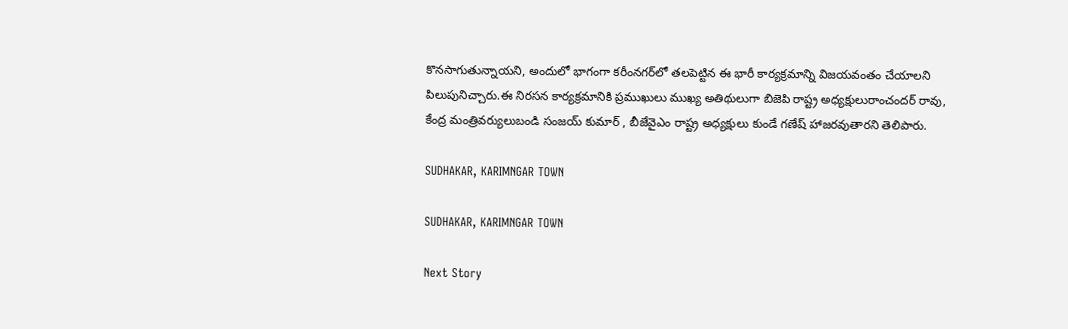కొనసాగుతున్నాయని, అందులో భాగంగా కరీంనగర్‌లో తలపెట్టిన ఈ భారీ కార్యక్రమాన్ని విజయవంతం చేయాలని పిలుపునిచ్చారు.ఈ నిరసన కార్యక్రమానికి ప్రముఖులు ముఖ్య అతిథులుగా బిజెపి రాష్ట్ర అధ్యక్షులురాంచందర్ రావు, కేంద్ర మంత్రివర్యులుబండి సంజయ్ కుమార్ , బీజేవైఎం రాష్ట్ర అధ్యక్షులు కుండే గణేష్ హాజరవుతారని తెలిపారు.

SUDHAKAR, KARIMNGAR TOWN

SUDHAKAR, KARIMNGAR TOWN

Next Story